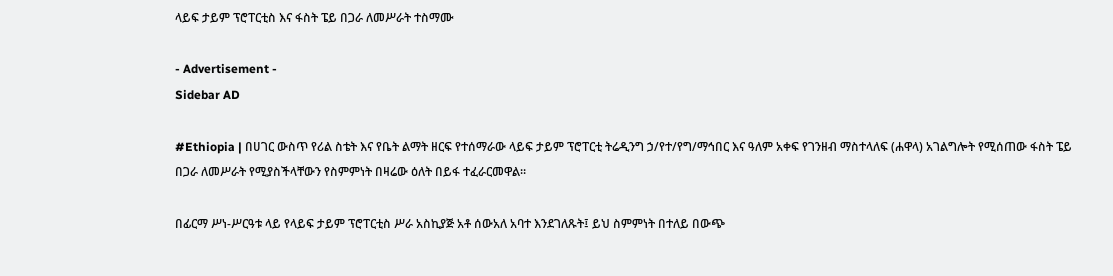ላይፍ ታይም ፕሮፐርቲስ እና ፋስት ፔይ በጋራ ለመሥራት ተስማሙ

- Advertisement -
Sidebar AD

#Ethiopia | በሀገር ውስጥ የሪል ስቴት እና የቤት ልማት ዘርፍ የተሰማራው ላይፍ ታይም ፕሮፐርቲ ትሬዲንግ ኃ/የተ/የግ/ማኅበር እና ዓለም አቀፍ የገንዘብ ማስተላለፍ (ሐዋላ) አገልግሎት የሚሰጠው ፋስት ፔይ በጋራ ለመሥራት የሚያስችላቸውን የስምምነት በዛሬው ዕለት በይፋ ተፈራርመዋል።

በፊርማ ሥነ-ሥርዓቱ ላይ የላይፍ ታይም ፕሮፐርቲስ ሥራ አስኪያጅ አቶ ሰውአለ አባተ እንደገለጹት፤ ይህ ስምምነት በተለይ በውጭ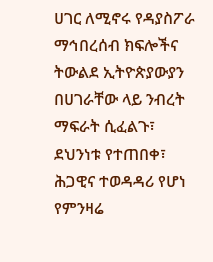ሀገር ለሚኖሩ የዳያስፖራ ማኅበረሰብ ክፍሎችና ትውልደ ኢትዮጵያውያን በሀገራቸው ላይ ንብረት ማፍራት ሲፈልጉ፣ ደህንነቱ የተጠበቀ፣ ሕጋዊና ተወዳዳሪ የሆነ የምንዛሬ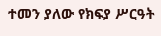ተመን ያለው የክፍያ ሥርዓት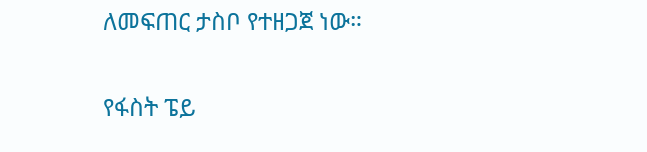ለመፍጠር ታስቦ የተዘጋጀ ነው።

የፋስት ፔይ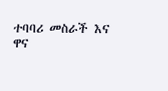ተባባሪ መስራች እና ዋና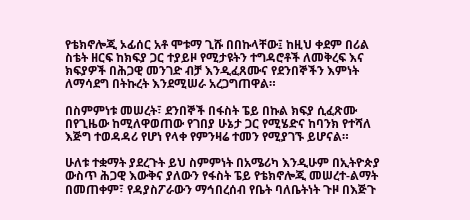የቴክኖሎጂ ኦፊሰር አቶ ሞቱማ ጊሹ በበኩላቸው፤ ከዚህ ቀደም በሪል ስቴት ዘርፍ ከክፍያ ጋር ተያይዞ የሚታዩትን ተግዳሮቶች ለመቅረፍ እና ክፍያዎች በሕጋዊ መንገድ ብቻ እንዲፈጸሙና የደንበኞችን እምነት ለማሳደግ በትኩረት እንደሚሠራ አረጋግጠዋል።

በስምምነቱ መሠረት፣ ደንበኞች በፋስት ፔይ በኩል ክፍያ ሲፈጽሙ በየጊዜው ከሚለዋወጠው የገበያ ሁኔታ ጋር የሚሄድና ከባንክ የተሻለ እጅግ ተወዳዳሪ የሆነ የላቀ የምንዛሬ ተመን የሚያገኙ ይሆናል።

ሁለቱ ተቋማት ያደረጉት ይህ ስምምነት በአሜሪካ እንዲሁም በኢትዮጵያ ውስጥ ሕጋዊ እውቅና ያለውን የፋስት ፔይ የቴክኖሎጂ መሠረተ-ልማት በመጠቀም፣ የዳያስፖራውን ማኅበረሰብ የቤት ባለቤትነት ጉዞ በእጅጉ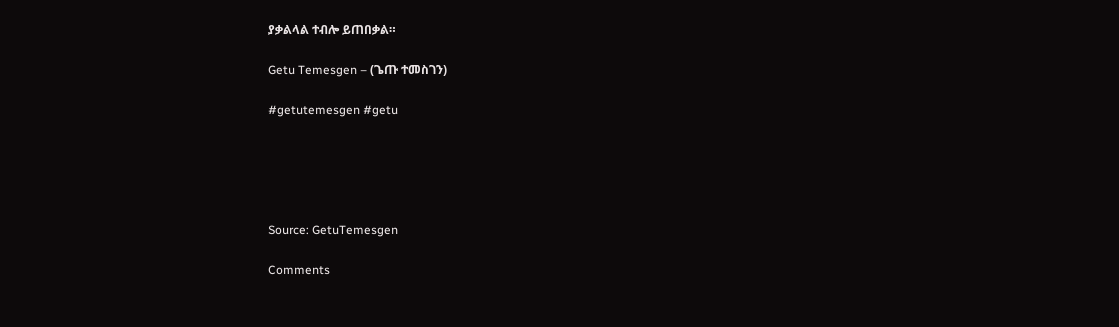ያቃልላል ተብሎ ይጠበቃል።

Getu Temesgen – (ጌጡ ተመስገን)

#getutemesgen #getu





Source: GetuTemesgen

Comments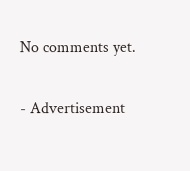No comments yet.

- Advertisement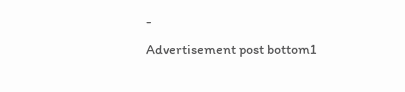-
Advertisement post bottom1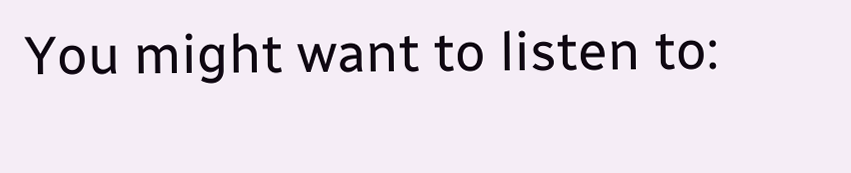You might want to listen to: